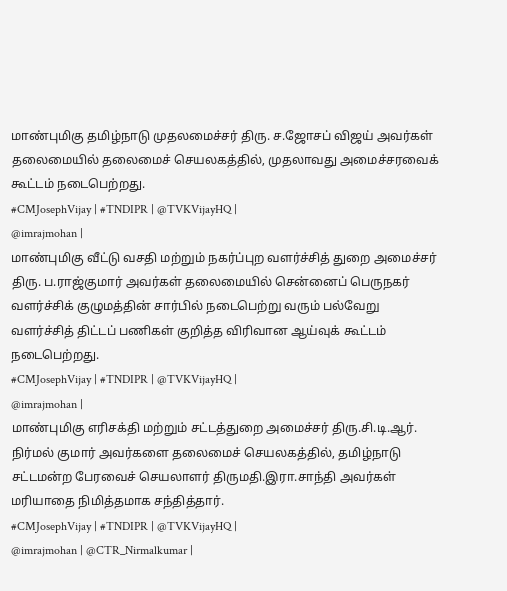மாண்புமிகு தமிழ்நாடு முதலமைச்சர் திரு. ச.ஜோசப் விஜய் அவர்கள் தலைமையில் தலைமைச் செயலகத்தில், முதலாவது அமைச்சரவைக் கூட்டம் நடைபெற்றது.
#CMJosephVijay | #TNDIPR | @TVKVijayHQ |
@imrajmohan |
மாண்புமிகு வீட்டு வசதி மற்றும் நகர்ப்புற வளர்ச்சித் துறை அமைச்சர் திரு. ப.ராஜ்குமார் அவர்கள் தலைமையில் சென்னைப் பெருநகர் வளர்ச்சிக் குழுமத்தின் சார்பில் நடைபெற்று வரும் பல்வேறு வளர்ச்சித் திட்டப் பணிகள் குறித்த விரிவான ஆய்வுக் கூட்டம் நடைபெற்றது.
#CMJosephVijay | #TNDIPR | @TVKVijayHQ |
@imrajmohan |
மாண்புமிகு எரிசக்தி மற்றும் சட்டத்துறை அமைச்சர் திரு.சி.டி.ஆர். நிர்மல் குமார் அவர்களை தலைமைச் செயலகத்தில், தமிழ்நாடு சட்டமன்ற பேரவைச் செயலாளர் திருமதி.இரா.சாந்தி அவர்கள் மரியாதை நிமித்தமாக சந்தித்தார்.
#CMJosephVijay | #TNDIPR | @TVKVijayHQ |
@imrajmohan | @CTR_Nirmalkumar |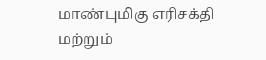மாண்புமிகு எரிசக்தி மற்றும்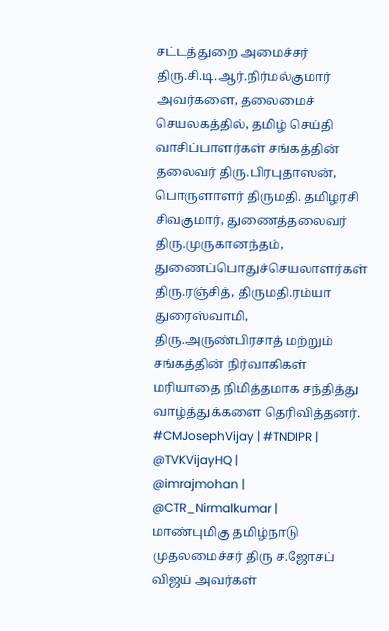சட்டத்துறை அமைச்சர் திரு.சி.டி.ஆர்.நிர்மல்குமார் அவர்களை, தலைமைச் செயலகத்தில், தமிழ் செய்தி வாசிப்பாளர்கள் சங்கத்தின் தலைவர் திரு.பிரபுதாஸன், பொருளாளர் திருமதி. தமிழரசி சிவகுமார், துணைத்தலைவர் திரு.முருகானந்தம், துணைப்பொதுச்செயலாளர்கள் திரு.ரஞ்சித், திருமதி.ரம்யா துரைஸ்வாமி, திரு.அருண்பிரசாத் மற்றும் சங்கத்தின் நிர்வாகிகள் மரியாதை நிமித்தமாக சந்தித்து வாழ்த்துக்களை தெரிவித்தனர்.
#CMJosephVijay | #TNDIPR | @TVKVijayHQ |
@imrajmohan | @CTR_Nirmalkumar |
மாண்புமிகு தமிழ்நாடு முதலமைச்சர் திரு ச.ஜோசப் விஜய் அவர்கள்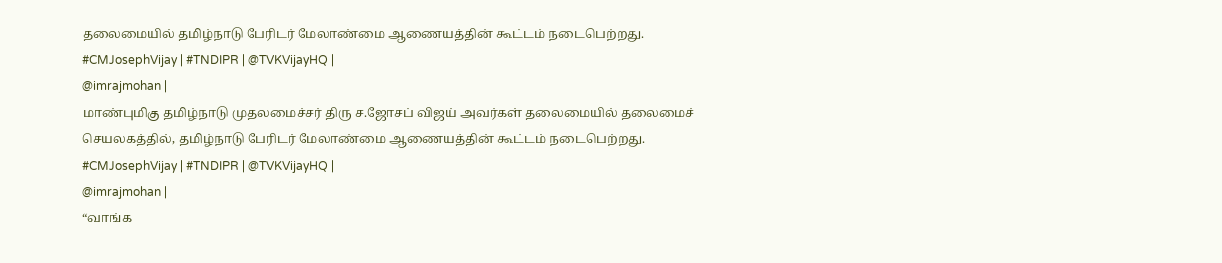தலைமையில் தமிழ்நாடு பேரிடர் மேலாண்மை ஆணையத்தின் கூட்டம் நடைபெற்றது.
#CMJosephVijay | #TNDIPR | @TVKVijayHQ |
@imrajmohan |
மாண்புமிகு தமிழ்நாடு முதலமைச்சர் திரு ச.ஜோசப் விஜய் அவர்கள் தலைமையில் தலைமைச் செயலகத்தில், தமிழ்நாடு பேரிடர் மேலாண்மை ஆணையத்தின் கூட்டம் நடைபெற்றது.
#CMJosephVijay | #TNDIPR | @TVKVijayHQ |
@imrajmohan |
“வாங்க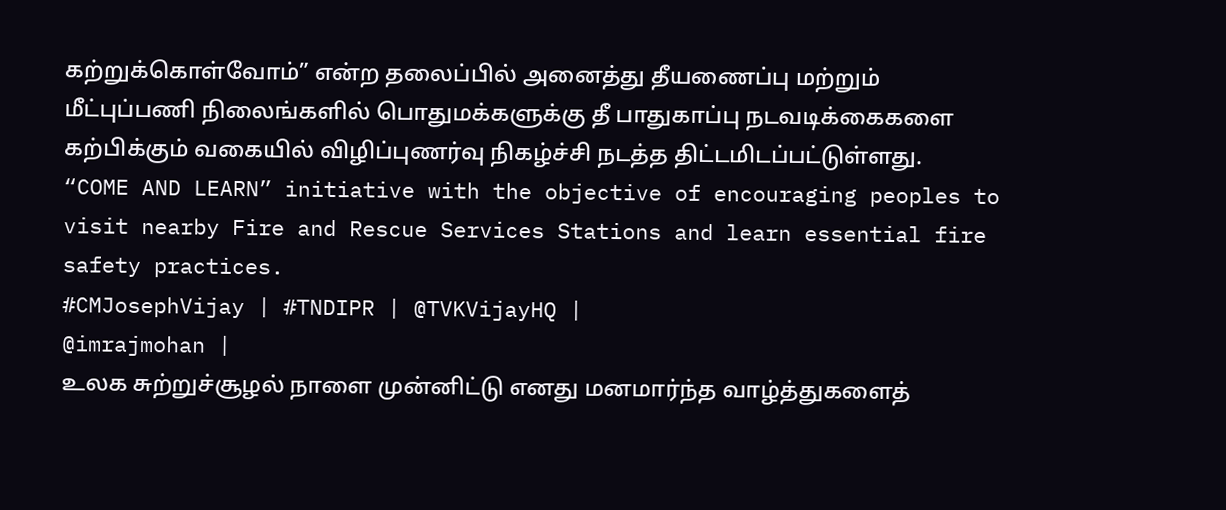கற்றுக்கொள்வோம்” என்ற தலைப்பில் அனைத்து தீயணைப்பு மற்றும் மீட்புப்பணி நிலைங்களில் பொதுமக்களுக்கு தீ பாதுகாப்பு நடவடிக்கைகளை கற்பிக்கும் வகையில் விழிப்புணர்வு நிகழ்ச்சி நடத்த திட்டமிடப்பட்டுள்ளது.
“COME AND LEARN” initiative with the objective of encouraging peoples to visit nearby Fire and Rescue Services Stations and learn essential fire safety practices.
#CMJosephVijay | #TNDIPR | @TVKVijayHQ |
@imrajmohan |
உலக சுற்றுச்சூழல் நாளை முன்னிட்டு எனது மனமார்ந்த வாழ்த்துகளைத்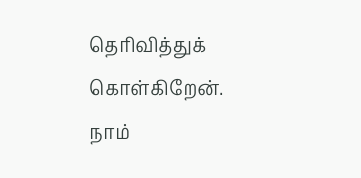தெரிவித்துக் கொள்கிறேன்.
நாம்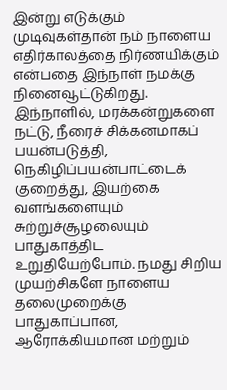இன்று எடுக்கும் முடிவுகள்தான் நம் நாளைய எதிர்காலத்தை நிர்ணயிக்கும் என்பதை இந்நாள் நமக்கு நினைவூட்டுகிறது.
இந்நாளில், மரக்கன்றுகளை நட்டு, நீரைச் சிக்கனமாகப் பயன்படுத்தி, நெகிழிப்பயன்பாட்டைக் குறைத்து, இயற்கை வளங்களையும் சுற்றுச்சூழலையும் பாதுகாத்திட உறுதியேற்போம். நமது சிறிய முயற்சிகளே நாளைய தலைமுறைக்கு பாதுகாப்பான, ஆரோக்கியமான மற்றும்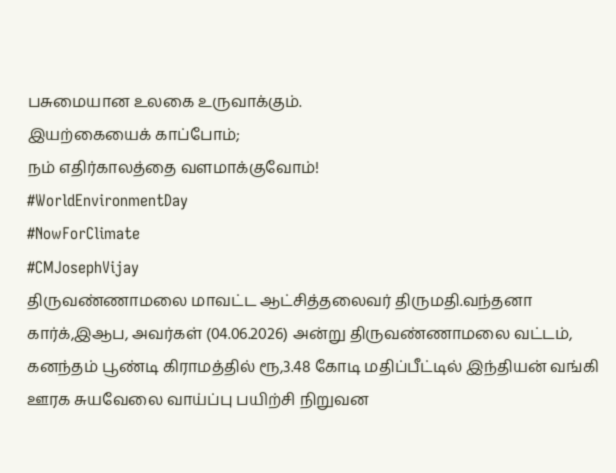பசுமையான உலகை உருவாக்கும்.
இயற்கையைக் காப்போம்;
நம் எதிர்காலத்தை வளமாக்குவோம்!
#WorldEnvironmentDay
#NowForClimate
#CMJosephVijay
திருவண்ணாமலை மாவட்ட ஆட்சித்தலைவர் திருமதி.வந்தனா கார்க்,இஆப, அவர்கள் (04.06.2026) அன்று திருவண்ணாமலை வட்டம், கனந்தம் பூண்டி கிராமத்தில் ரூ,3.48 கோடி மதிப்பீட்டில் இந்தியன் வங்கி ஊரக சுயவேலை வாய்ப்பு பயிற்சி நிறுவன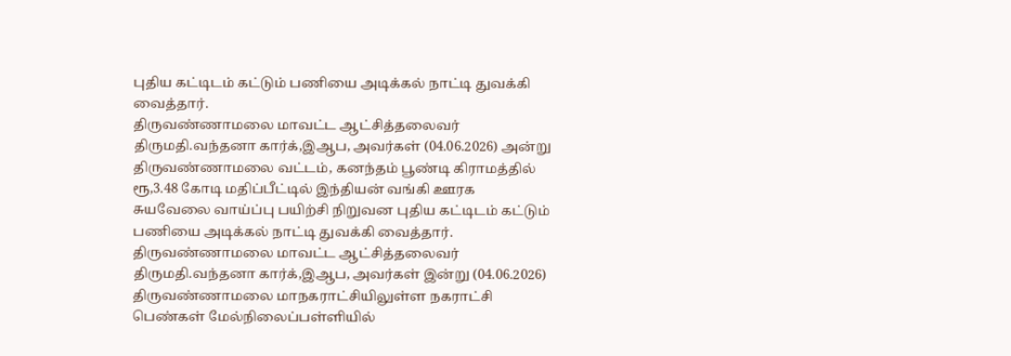புதிய கட்டிடம் கட்டும் பணியை அடிக்கல் நாட்டி துவக்கி வைத்தார்.
திருவண்ணாமலை மாவட்ட ஆட்சித்தலைவர் திருமதி.வந்தனா கார்க்,இஆப, அவர்கள் (04.06.2026) அன்று திருவண்ணாமலை வட்டம், கனந்தம் பூண்டி கிராமத்தில் ரூ,3.48 கோடி மதிப்பீட்டில் இந்தியன் வங்கி ஊரக சுயவேலை வாய்ப்பு பயிற்சி நிறுவன புதிய கட்டிடம் கட்டும் பணியை அடிக்கல் நாட்டி துவக்கி வைத்தார்.
திருவண்ணாமலை மாவட்ட ஆட்சித்தலைவர் திருமதி.வந்தனா கார்க்,இஆப, அவர்கள் இன்று (04.06.2026) திருவண்ணாமலை மாநகராட்சியிலுள்ள நகராட்சி பெண்கள் மேல்நிலைப்பள்ளியில்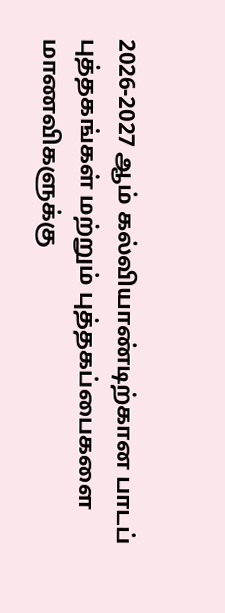2026-2027 ஆம் கல்வியாண்டிற்கான பாடப் புத்தகங்கள் மற்றும் புத்தகப்பைகளை மாணவிகளுக்கு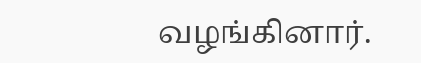வழங்கினார்.